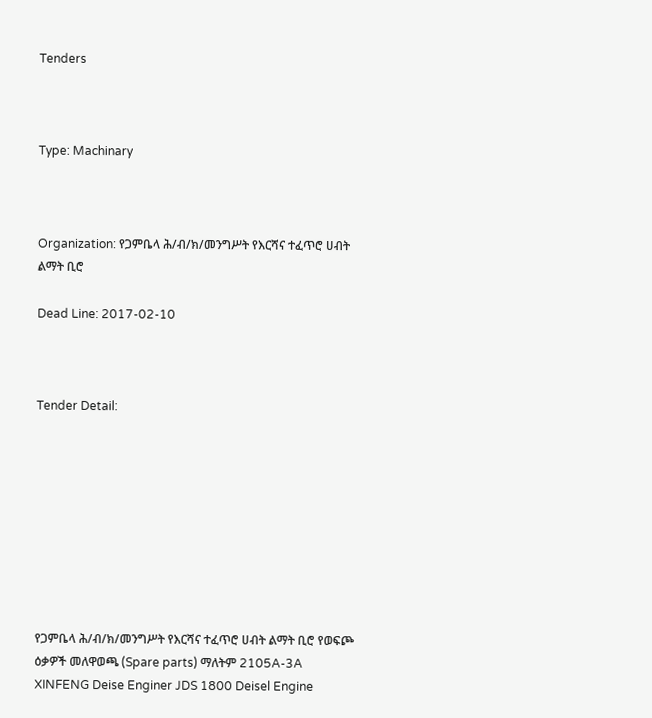Tenders



Type: Machinary



Organization: የጋምቤላ ሕ/ብ/ክ/መንግሥት የእርሻና ተፈጥሮ ሀብት ልማት ቢሮ

Dead Line: 2017-02-10



Tender Detail:









የጋምቤላ ሕ/ብ/ክ/መንግሥት የእርሻና ተፈጥሮ ሀብት ልማት ቢሮ የወፍጮ ዕቃዎች መለዋወጫ (Spare parts) ማለትም 2105A-3A XINFENG Deise Enginer JDS 1800 Deisel Engine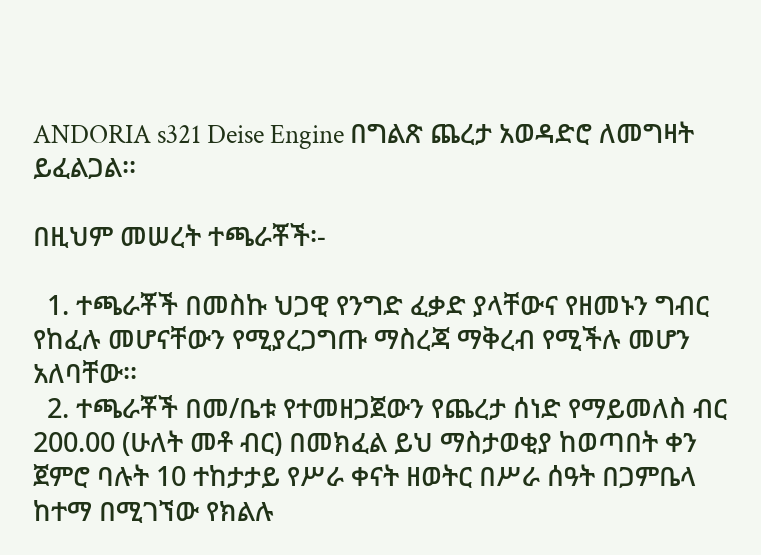ANDORIA s321 Deise Engine በግልጽ ጨረታ አወዳድሮ ለመግዛት ይፈልጋል፡፡

በዚህም መሠረት ተጫራቾች፡-

  1. ተጫራቾች በመስኩ ህጋዊ የንግድ ፈቃድ ያላቸውና የዘመኑን ግብር የከፈሉ መሆናቸውን የሚያረጋግጡ ማስረጃ ማቅረብ የሚችሉ መሆን አለባቸው፡፡
  2. ተጫራቾች በመ/ቤቱ የተመዘጋጀውን የጨረታ ሰነድ የማይመለስ ብር 200.00 (ሁለት መቶ ብር) በመክፈል ይህ ማስታወቂያ ከወጣበት ቀን ጀምሮ ባሉት 10 ተከታታይ የሥራ ቀናት ዘወትር በሥራ ሰዓት በጋምቤላ ከተማ በሚገኘው የክልሉ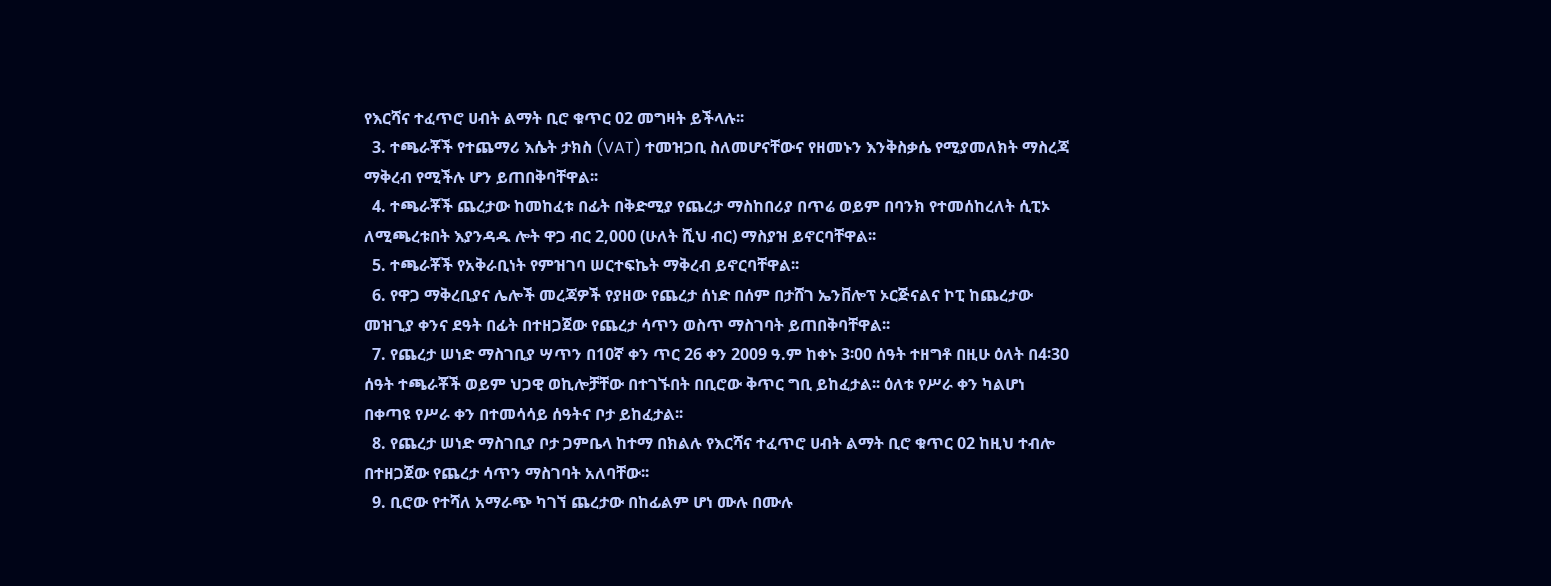የእርሻና ተፈጥሮ ሀብት ልማት ቢሮ ቁጥር 02 መግዛት ይችላሉ፡፡
  3. ተጫራቾች የተጨማሪ እሴት ታክስ (VAT) ተመዝጋቢ ስለመሆናቸውና የዘመኑን እንቅስቃሴ የሚያመለክት ማስረጃ ማቅረብ የሚችሉ ሆን ይጠበቅባቸዋል፡፡
  4. ተጫራቾች ጨረታው ከመከፈቱ በፊት በቅድሚያ የጨረታ ማስከበሪያ በጥሬ ወይም በባንክ የተመሰከረለት ሲፒኦ ለሚጫረቱበት እያንዳዱ ሎት ዋጋ ብር 2,000 (ሁለት ሺህ ብር) ማስያዝ ይኖርባቸዋል፡፡
  5. ተጫራቾች የአቅራቢነት የምዝገባ ሠርተፍኬት ማቅረብ ይኖርባቸዋል፡፡
  6. የዋጋ ማቅረቢያና ሌሎች መረጃዎች የያዘው የጨረታ ሰነድ በሰም በታሸገ ኤንቨሎፕ ኦርጅናልና ኮፒ ከጨረታው መዝጊያ ቀንና ደዓት በፊት በተዘጋጀው የጨረታ ሳጥን ወስጥ ማስገባት ይጠበቅባቸዋል፡፡
  7. የጨረታ ሠነድ ማስገቢያ ሣጥን በ10ኛ ቀን ጥር 26 ቀን 2009 ዓ.ም ከቀኑ 3፡00 ሰዓት ተዘግቶ በዚሁ ዕለት በ4፡30 ሰዓት ተጫራቾች ወይም ህጋዊ ወኪሎቻቸው በተገኙበት በቢሮው ቅጥር ግቢ ይከፈታል፡፡ ዕለቱ የሥራ ቀን ካልሆነ በቀጣዩ የሥራ ቀን በተመሳሳይ ሰዓትና ቦታ ይከፈታል፡፡
  8. የጨረታ ሠነድ ማስገቢያ ቦታ ጋምቤላ ከተማ በክልሉ የእርሻና ተፈጥሮ ሀብት ልማት ቢሮ ቁጥር 02 ከዚህ ተብሎ በተዘጋጀው የጨረታ ሳጥን ማስገባት አለባቸው፡፡
  9. ቢሮው የተሻለ አማራጭ ካገኘ ጨረታው በከፊልም ሆነ ሙሉ በሙሉ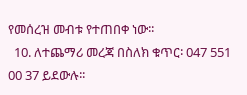የመሰረዝ መብቱ የተጠበቀ ነው፡፡
  10. ለተጨማሪ መረጃ በስለክ ቁጥር፡ 047 551 00 37 ይደውሉ፡፡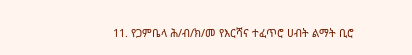11. የጋምቤላ ሕ/ብ/ክ/መ የእርሻና ተፈጥሮ ሀብት ልማት ቢሮ